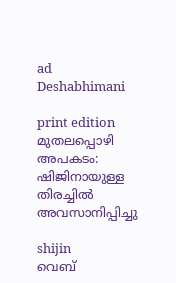ad
Deshabhimani

print edition മുതലപ്പൊഴി അപകടം: ഷിജിനായുള്ള തിരച്ചിൽ അവസാനിപ്പിച്ചു

shijin
വെബ്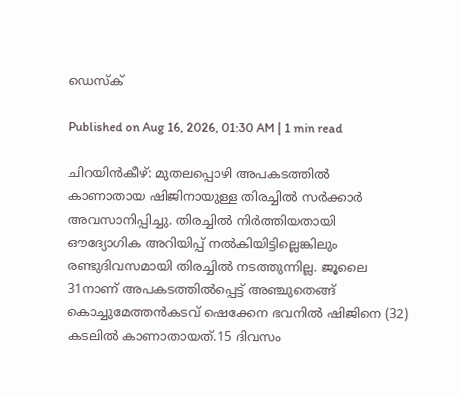ഡെസ്ക്

Published on Aug 16, 2026, 01:30 AM | 1 min read

ചിറയിൻകീഴ്: മുതലപ്പൊഴി അപകടത്തിൽ കാണാതായ ഷിജിനായുള്ള തിരച്ചിൽ സർക്കാർ അവസാനിപ്പിച്ചു. തിരച്ചിൽ നിർത്തിയതായി ഔദ്യോഗിക അറിയിപ്പ് നൽകിയിട്ടില്ലെങ്കിലും രണ്ടുദിവസമായി തിരച്ചിൽ നടത്തുന്നില്ല. ജൂലൈ 31നാണ് അപകടത്തിൽപ്പെട്ട് അഞ്ചുതെങ്ങ് കൊച്ചുമേത്തൻകടവ് ഷെക്കേന ഭവനിൽ ഷിജിനെ (32) കടലിൽ കാണാതായത്.15 ദിവസം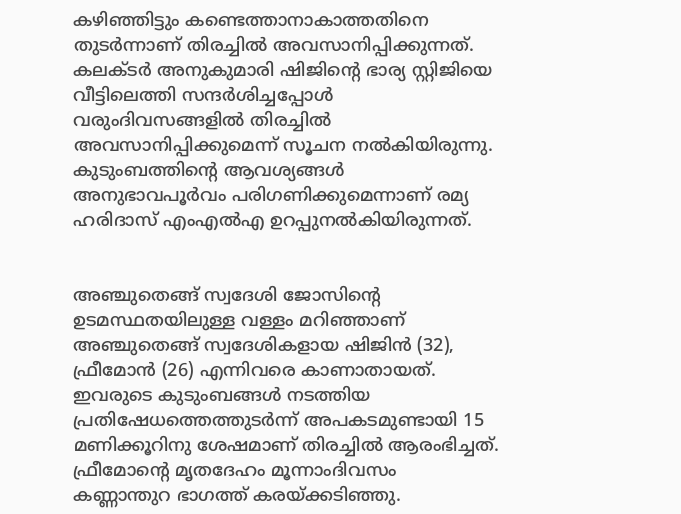കഴിഞ്ഞിട്ടും കണ്ടെത്താനാകാത്തതിനെ തുടർന്നാണ് തിരച്ചിൽ അവസാനിപ്പിക്കുന്നത്. കലക്ടർ അനുകുമാരി ഷിജിന്റെ ഭാര്യ സ്റ്റിജിയെ വീട്ടിലെത്തി സന്ദർശിച്ചപ്പോൾ വരുംദിവസങ്ങളിൽ തിരച്ചിൽ അവസാനിപ്പിക്കുമെന്ന്‌ സൂചന നൽകിയിരുന്നു. കുടുംബത്തിന്റെ ആവശ്യങ്ങൾ അനുഭാവപൂർവം പരിഗണിക്കുമെന്നാണ് രമ്യ ഹരിദാസ് എംഎൽഎ ഉറപ്പുനൽകിയിരുന്നത്‌.


അഞ്ചുതെങ്ങ് സ്വദേശി ജോസിന്റെ ഉടമസ്ഥതയിലുള്ള വള്ളം മറിഞ്ഞാണ് അഞ്ചുതെങ്ങ് സ്വദേശികളായ ഷിജിൻ (32), ഫ്രീമോൻ (26) എന്നിവരെ കാണാതായത്. ഇവരുടെ കുടുംബങ്ങൾ നടത്തിയ പ്രതിഷേധത്തെത്തുടർന്ന് അപകടമുണ്ടായി 15 മണിക്കൂറിനു ശേഷമാണ് തിരച്ചിൽ ആരംഭിച്ചത്. ഫ്രീമോന്റെ മൃതദേഹം മൂന്നാംദിവസം കണ്ണാന്തുറ ഭാഗത്ത് കരയ്ക്കടിഞ്ഞു.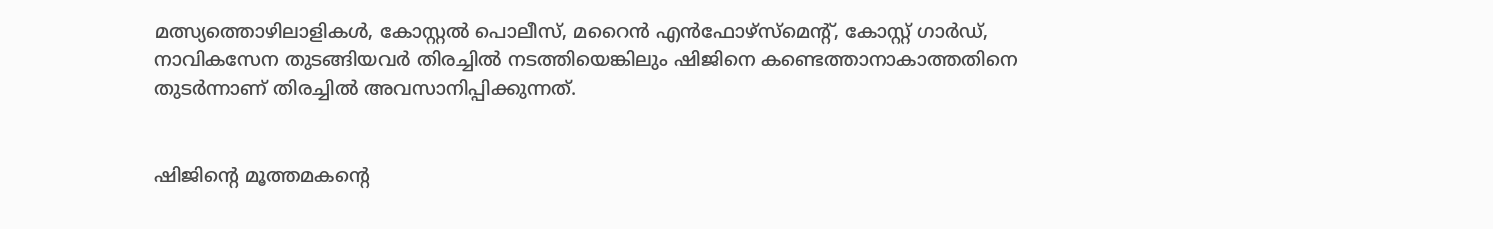മത്സ്യത്തൊഴിലാളികൾ, കോസ്റ്റൽ പൊലീസ്, മറൈൻ എൻഫോഴ്‌സ്‌മെന്റ്, കോസ്റ്റ് ഗാർഡ്, നാവികസേന തുടങ്ങിയവർ തിരച്ചിൽ നടത്തിയെങ്കിലും ഷിജിനെ കണ്ടെത്താനാകാത്തതിനെ തുടർന്നാണ് തിരച്ചിൽ അവസാനിപ്പിക്കുന്നത്.


ഷിജിന്റെ മൂത്തമകന്റെ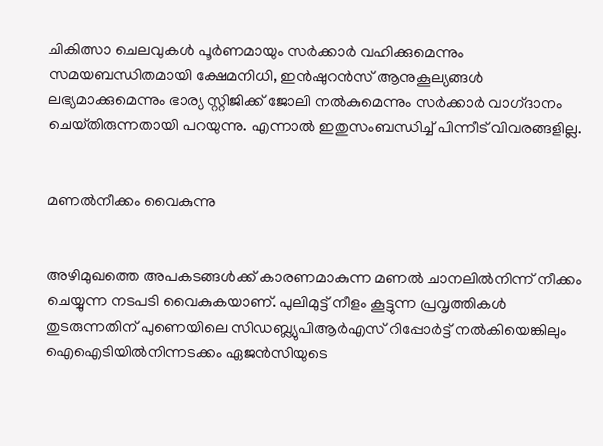ചികിത്സാ ചെലവുകൾ പൂർണമായും സർക്കാർ വഹിക്കുമെന്നും സമയബന്ധിതമായി ക്ഷേമനിധി, ഇൻഷുറൻസ് ആനുകൂല്യങ്ങൾ ലഭ്യമാക്കുമെന്നും ഭാര്യ സ്റ്റിജിക്ക്‌ ജോലി നൽകുമെന്നും സർക്കാർ വാഗ്‌ദാനം ചെയ്‌തിരുന്നതായി പറയുന്നു. എന്നാൽ ഇതുസംബന്ധിച്ച്‌ പിന്നീട്‌ വിവരങ്ങളില്ല.


മണൽനീക്കം വൈകുന്നു


അഴിമുഖത്തെ അപകടങ്ങൾക്ക് കാരണമാകുന്ന മണൽ ചാനലിൽനിന്ന് നീക്കം ചെയ്യുന്ന നടപടി വൈകുകയാണ്. പുലിമുട്ട് നീളം കൂട്ടുന്ന പ്രവൃത്തികൾ തുടരുന്നതിന്‌ പുണെയിലെ സിഡബ്ല്യുപിആർഎസ് റിപ്പോർട്ട് നൽകിയെങ്കിലും ഐഐടിയിൽനിന്നടക്കം ഏജൻസിയുടെ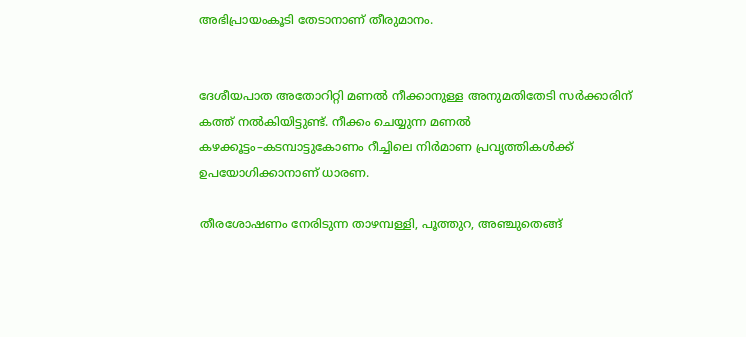അഭിപ്രായംകൂടി തേടാനാണ് തീരുമാനം.


ദേശീയപാത അതോറിറ്റി മണൽ നീക്കാനുള്ള അനുമതിതേടി സർക്കാരിന് കത്ത് നൽകിയിട്ടുണ്ട്. നീക്കം ചെയ്യുന്ന മണൽ കഴക്കൂട്ടം–കടമ്പാട്ടുകോണം റീച്ചിലെ നിർമാണ പ്രവൃത്തികൾക്ക് ഉപയോഗിക്കാനാണ് ധാരണ.

തീരശോഷണം നേരിടുന്ന താഴമ്പള്ളി, പൂത്തുറ, അഞ്ചുതെങ്ങ്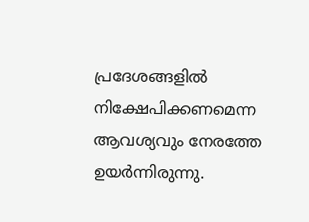പ്രദേശങ്ങളിൽ നിക്ഷേപിക്കണമെന്ന ആവശ്യവും നേരത്തേ ഉയർന്നിരുന്നു.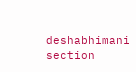deshabhimani section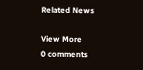Related News

View More
0 comments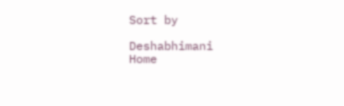Sort by

Deshabhimani
Home